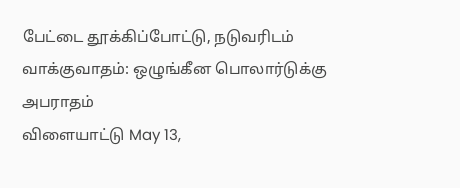பேட்டை தூக்கிப்போட்டு, நடுவரிடம் வாக்குவாதம்: ஒழுங்கீன பொலார்டுக்கு அபராதம்
விளையாட்டு May 13,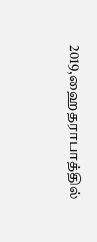2019,ஹைதராபாத்தில்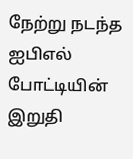நேற்று நடந்த ஐபிஎல் போட்டியின் இறுதி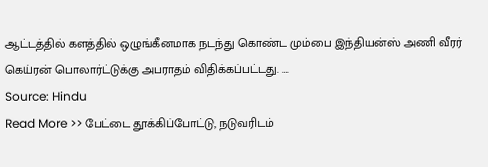ஆட்டத்தில் களத்தில் ஒழுங்கீனமாக நடந்து கொண்ட மும்பை இந்தியன்ஸ் அணி வீரர் கெய்ரன் பொலார்ட்டுக்கு அபராதம் விதிக்கப்பட்டது. ….
Source: Hindu
Read More >> பேட்டை தூக்கிப்போட்டு, நடுவரிடம்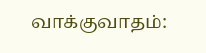வாக்குவாதம்: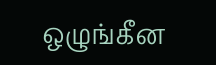ஒழுங்கீன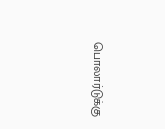பொலார்டுக்கு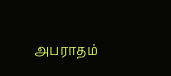அபராதம்